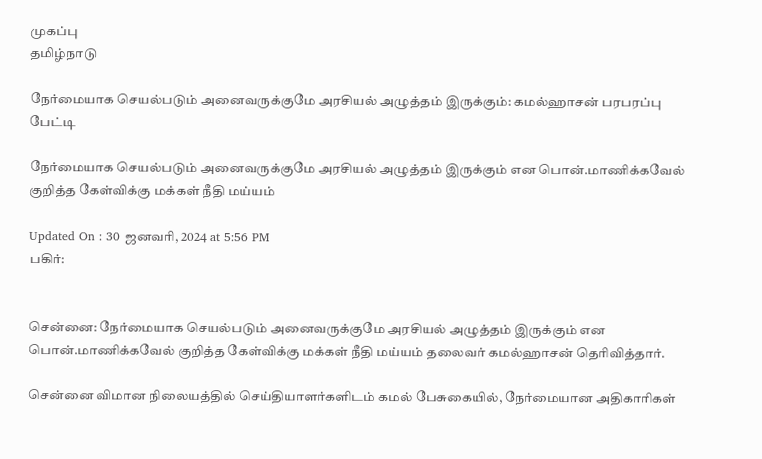முகப்பு
தமிழ்நாடு

நேர்மையாக செயல்படும் அனைவருக்குமே அரசியல் அழுத்தம் இருக்கும்: கமல்ஹாசன் பரபரப்பு பேட்டி

நேர்மையாக செயல்படும் அனைவருக்குமே அரசியல் அழுத்தம் இருக்கும் என பொன்.மாணிக்கவேல் குறித்த கேள்விக்கு மக்கள் நீதி மய்யம்

Updated On : 30 ஜனவரி, 2024 at 5:56 PM
பகிர்:


சென்னை: நேர்மையாக செயல்படும் அனைவருக்குமே அரசியல் அழுத்தம் இருக்கும் என பொன்.மாணிக்கவேல் குறித்த கேள்விக்கு மக்கள் நீதி மய்யம் தலைவர் கமல்ஹாசன் தெரிவித்தார்.

சென்னை விமான நிலையத்தில் செய்தியாளர்களிடம் கமல் பேசுகையில், நேர்மையான அதிகாரிகள்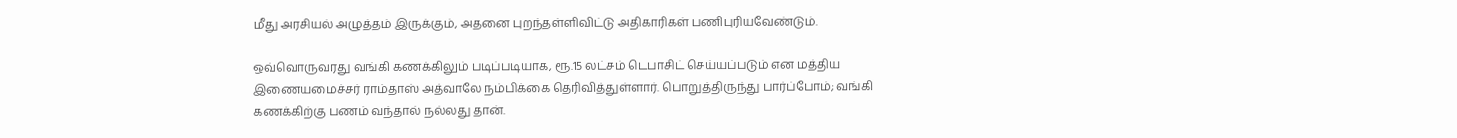மீது அரசியல் அழுத்தம் இருக்கும், அதனை புறந்தள்ளிவிட்டு அதிகாரிகள் பணிபுரியவேண்டும்.

ஒவ்வொருவரது வங்கி கணக்கிலும் படிப்படியாக, ரூ.15 லட்சம் டெபாசிட் செய்யப்படும் என மத்திய இணையமைச்சர் ராம்தாஸ் அத்வாலே நம்பிக்கை தெரிவித்துள்ளார். பொறுத்திருந்து பார்ப்போம்; வங்கி கணக்கிற்கு பணம் வந்தால் நல்லது தான்.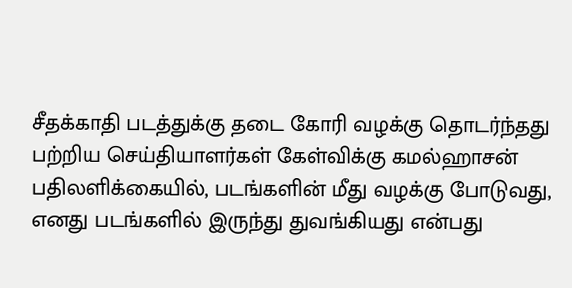சீதக்காதி படத்துக்கு தடை கோரி வழக்கு தொடர்ந்தது பற்றிய செய்தியாளர்கள் கேள்விக்கு கமல்ஹாசன் பதிலளிக்கையில், படங்களின் மீது வழக்கு போடுவது, எனது படங்களில் இருந்து துவங்கியது என்பது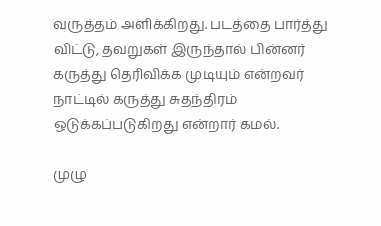வருத்தம் அளிக்கிறது. படத்தை பார்த்து விட்டு, தவறுகள் இருந்தால் பின்னர் கருத்து தெரிவிக்க முடியும் என்றவர் நாட்டில் கருத்து சுதந்திரம் ஒடுக்கப்படுகிறது என்றார் கமல்.

முழு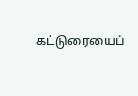கட்டுரையைப்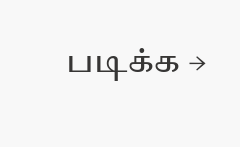படிக்க →